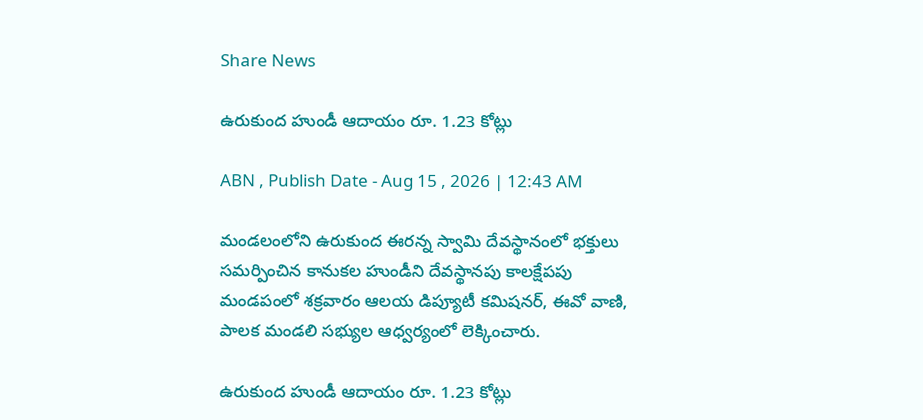Share News

ఉరుకుంద హుండీ ఆదాయం రూ. 1.23 కోట్లు

ABN , Publish Date - Aug 15 , 2026 | 12:43 AM

మండలంలోని ఉరుకుంద ఈరన్న స్వామి దేవస్థానంలో భక్తులు సమర్పించిన కానుకల హుండీని దేవస్థానపు కాలక్షేపపు మండపంలో శక్రవారం ఆలయ డిప్యూటీ కమిషనర్‌, ఈవో వాణి, పాలక మండలి సభ్యుల ఆధ్వర్యంలో లెక్కించారు.

ఉరుకుంద హుండీ ఆదాయం రూ. 1.23 కోట్లు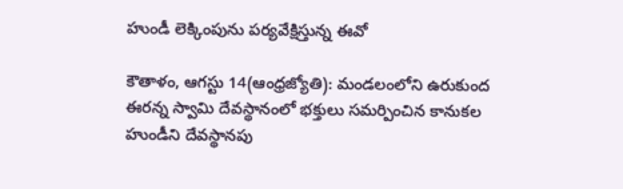హుండీ లెక్కింపును పర్యవేక్షిస్తున్న ఈవో

కౌతాళం, ఆగస్టు 14(ఆంధ్రజ్యోతి): మండలంలోని ఉరుకుంద ఈరన్న స్వామి దేవస్థానంలో భక్తులు సమర్పించిన కానుకల హుండీని దేవస్థానపు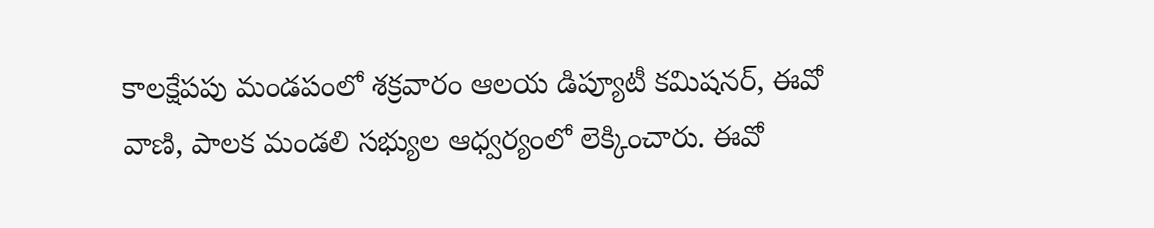కాలక్షేపపు మండపంలో శక్రవారం ఆలయ డిప్యూటీ కమిషనర్‌, ఈవో వాణి, పాలక మండలి సభ్యుల ఆధ్వర్యంలో లెక్కించారు. ఈవో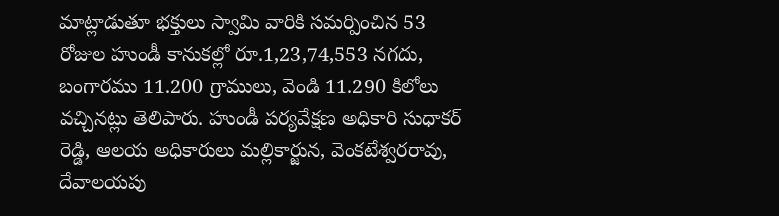మాట్లాడుతూ భక్తులు స్వామి వారికి సమర్పించిన 53 రోజుల హుండీ కానుకల్లో రూ.1,23,74,553 నగదు, బంగారము 11.200 గ్రాములు, వెండి 11.290 కిలోలు వచ్చినట్లు తెలిపారు. హుండీ పర్యవేక్షణ అధికారి సుధాకర్‌ రెడ్డి, ఆలయ అధికారులు మల్లికార్జున, వెంకటేశ్వరరావు, దేవాలయపు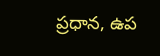ప్రధాన, ఉప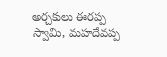అర్చకులు ఈరప్ప స్వామి, మహదేవప్ప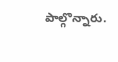పాల్గొన్నారు.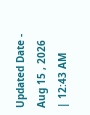Updated Date - Aug 15 , 2026 | 12:43 AM